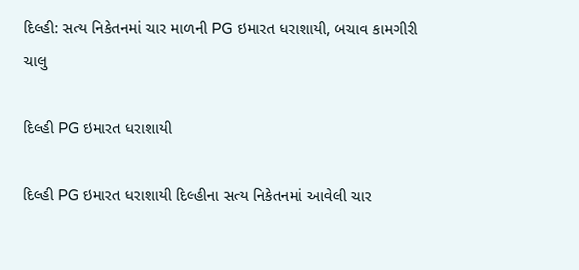દિલ્હી: સત્ય નિકેતનમાં ચાર માળની PG ઇમારત ધરાશાયી, બચાવ કામગીરી ચાલુ

દિલ્હી PG ઇમારત ધરાશાયી

દિલ્હી PG ઇમારત ધરાશાયી દિલ્હીના સત્ય નિકેતનમાં આવેલી ચાર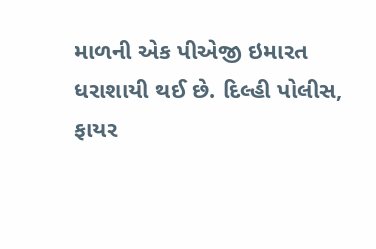માળની એક પીએજી ઇમારત ધરાશાયી થઈ છે. દિલ્હી પોલીસ, ફાયર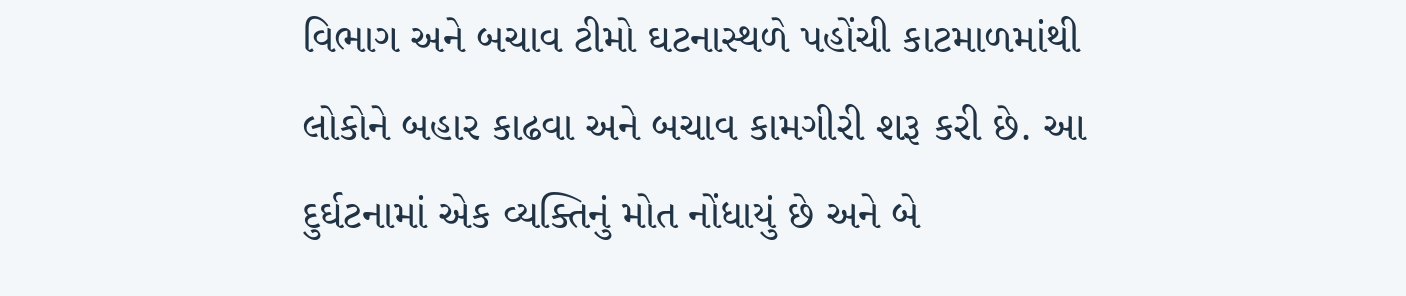વિભાગ અને બચાવ ટીમો ઘટનાસ્થળે પહોંચી કાટમાળમાંથી લોકોને બહાર કાઢવા અને બચાવ કામગીરી શરૂ કરી છે. આ દુર્ઘટનામાં એક વ્યક્તિનું મોત નોંધાયું છે અને બે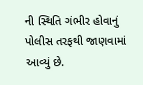ની સ્થિતિ ગંભીર હોવાનું પોલીસ તરફથી જાણવામાં આવ્યું છે.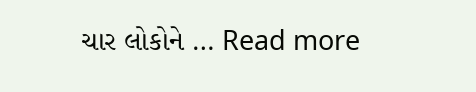ચાર લોકોને … Read more